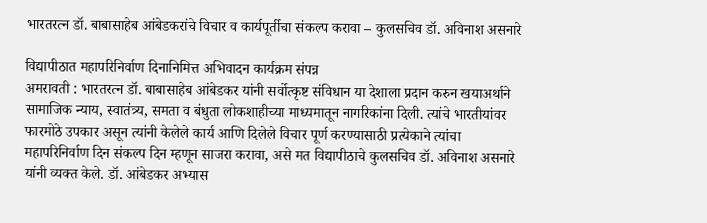भारतरत्न डॉ. बाबासाहेब आंबेडकरांचे विचार व कार्यपूर्तीचा संकल्प करावा – कुलसचिव डॉ. अविनाश असनारे

विद्यापीठात महापरिनिर्वाण दिनानिमित्त अभिवादन कार्यक्रम संपन्न
अमरावती : भारतरत्न डॉ. बाबासाहेब आंबेडकर यांनी सर्वोत्कृष्ट संविधान या देशाला प्रदान करुन खयाअर्थाने सामाजिक न्याय, स्वातंत्र्य, समता व बंधुता लोकशाहीच्या माध्यमातून नागरिकांना दिली. त्यांचे भारतीयांवर फारमोठे उपकार असून त्यांनी केलेले कार्य आणि दिलेले विचार पूर्ण करण्यासाठी प्रत्येकाने त्यांचा महापरिनिर्वाण दिन संकल्प दिन म्हणून साजरा करावा, असे मत विद्यापीठाचे कुलसचिव डॉ. अविनाश असनारे यांनी व्यक्त केले. डॉ. आंबेडकर अभ्यास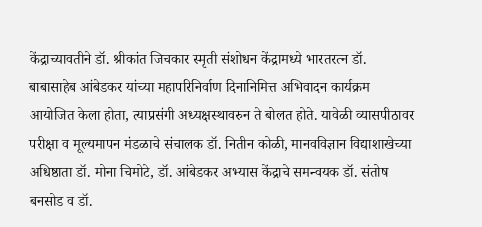केंद्राच्यावतीने डॉ. श्रीकांत जिचकार स्मृती संशोधन केंद्रामध्ये भारतरत्न डॉ. बाबासाहेब आंबेडकर यांच्या महापरिनिर्वाण दिनानिमित्त अभिवादन कार्यक्रम आयोजित केला होता, त्याप्रसंगी अध्यक्षस्थावरुन ते बोलत होते. यावेळी व्यासपीठावर परीक्षा व मूल्यमापन मंडळाचे संचालक डॉ. नितीन कोळी, मानवविज्ञान विद्याशाखेच्या अधिष्ठाता डॉ. मोना चिमोटे, डॉ. आंबेडकर अभ्यास केंद्राचे समन्वयक डॉ. संतोष बनसोड व डॉ.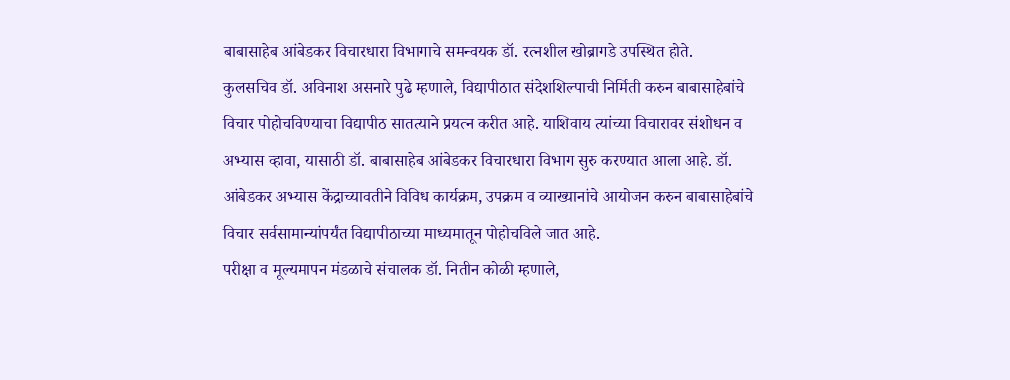बाबासाहेब आंबेडकर विचारधारा विभागाचे समन्वयक डॉ. रत्नशील खोब्रागडे उपस्थित होते.
कुलसचिव डॉ. अविनाश असनारे पुढे म्हणाले, विद्यापीठात संदेशशिल्पाची निर्मिती करुन बाबासाहेबांचे विचार पोहोचविण्याचा विद्यापीठ सातत्याने प्रयत्न करीत आहे. याशिवाय त्यांच्या विचारावर संशोधन व अभ्यास व्हावा, यासाठी डॉ. बाबासाहेब आंबेडकर विचारधारा विभाग सुरु करण्यात आला आहे. डॉ. आंबेडकर अभ्यास केंद्राच्यावतीने विविध कार्यक्रम, उपक्रम व व्याख्यानांचे आयोजन करुन बाबासाहेबांचे विचार सर्वसामान्यांपर्यंत विद्यापीठाच्या माध्यमातून पोहोचविले जात आहे.
परीक्षा व मूल्यमापन मंडळाचे संचालक डॉ. नितीन कोळी म्हणाले,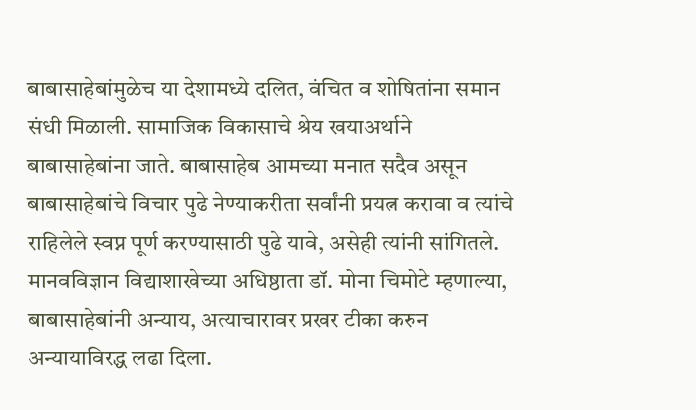बाबासाहेबांमुळेच या देशामध्ये दलित, वंचित व शोषितांना समान संधी मिळाली. सामाजिक विकासाचे श्रेय खयाअर्थाने बाबासाहेबांना जाते. बाबासाहेब आमच्या मनात सदैव असून बाबासाहेबांचे विचार पुढे नेण्याकरीता सर्वांनी प्रयत्न करावा व त्यांचे राहिलेले स्वप्न पूर्ण करण्यासाठी पुढे यावे, असेही त्यांनी सांगितले.
मानवविज्ञान विद्याशाखेच्या अधिष्ठाता डॉ. मोना चिमोटे म्हणाल्या, बाबासाहेबांनी अन्याय, अत्याचारावर प्रखर टीका करुन अन्यायाविरद्ध लढा दिला.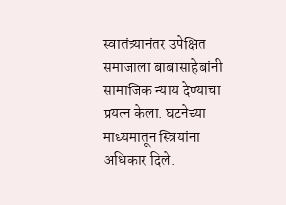स्वातंत्र्यानंतर उपेक्षित समाजाला बाबासाहेबांनी सामाजिक न्याय देण्याचा प्रयत्न केला. घटनेच्या माध्यमातून स्त्रियांना अधिकार दिले.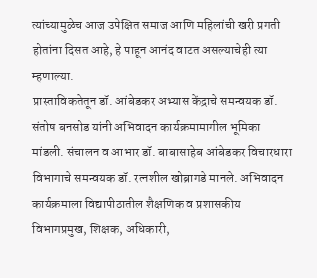त्यांच्यामुळेच आज उपेक्षित समाज आणि महिलांची खरी प्रगती होतांना दिसत आहे, हे पाहून आनंद वाटत असल्याचेही त्या म्हणाल्या.
प्रास्ताविकतेतून डॉ. आंबेडकर अभ्यास केंद्राचे समन्वयक डॉ. संतोष बनसोड यांनी अभिवादन कार्यक्रमामागील भूमिका मांडली. संचालन व आभार डॉ. बाबासाहेब आंबेडकर विचारधारा विभागाचे समन्वयक डॉ. रत्नशील खोब्रागडे मानले. अभिवादन कार्यक्रमाला विद्यापीठातील शैक्षणिक व प्रशासकीय विभागप्रमुख, शिक्षक, अधिकारी,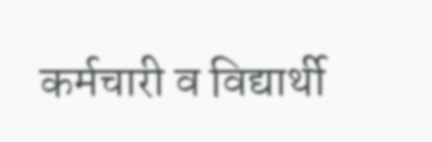कर्मचारी व विद्यार्थी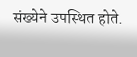संख्येने उपस्थित होते.